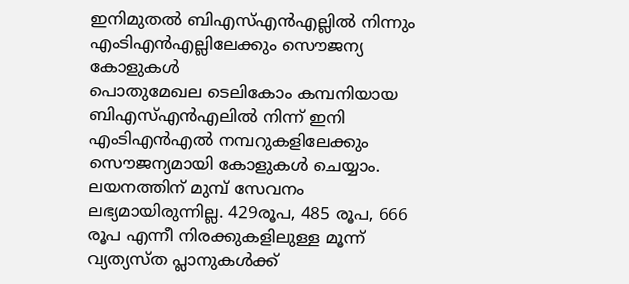ഇനിമുതൽ ബിഎസ്എൻഎല്ലിൽ നിന്നും എംടിഎൻഎല്ലിലേക്കും സൌജന്യ കോളുകൾ
പൊതുമേഖല ടെലികോം കമ്പനിയായ ബിഎസ്എൻഎലിൽ നിന്ന് ഇനി എംടിഎൻഎൽ നമ്പറുകളിലേക്കും സൌജന്യമായി കോളുകൾ ചെയ്യാം. ലയനത്തിന് മുമ്പ് സേവനം ലഭ്യമായിരുന്നില്ല. 429രൂപ, 485 രൂപ, 666 രൂപ എന്നീ നിരക്കുകളിലുള്ള മൂന്ന് വ്യത്യസ്ത പ്ലാനുകൾക്ക്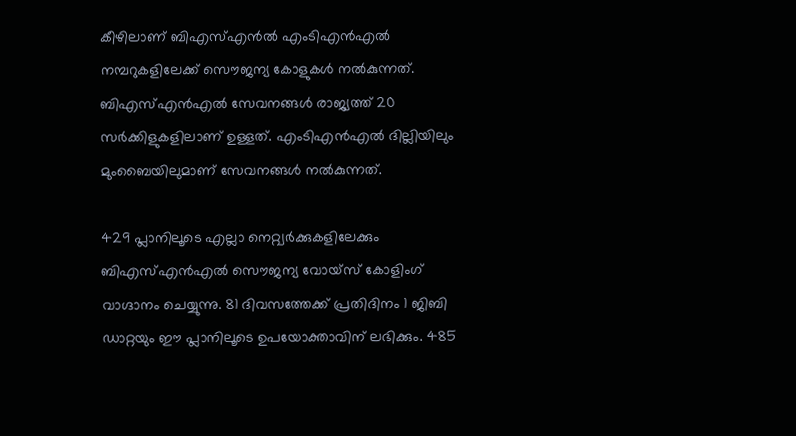കീഴിലാണ് ബിഎസ്എൻൽ എംടിഎൻഎൽ നമ്പറുകളിലേക്ക് സൌജന്യ കോളുകൾ നൽകുന്നത്. ബിഎസ്എൻഎൽ സേവനങ്ങൾ രാജ്യത്ത് 20 സർക്കിളുകളിലാണ് ഉള്ളത്. എംടിഎൻഎൽ ദില്ലിയിലും മുംബൈയിലുമാണ് സേവനങ്ങൾ നൽകുന്നത്.

429 പ്ലാനിലൂടെ എല്ലാ നെറ്റ്വർക്കുകളിലേക്കും ബിഎസ്എൻഎൽ സൌജന്യ വോയ്സ് കോളിംഗ് വാഗ്ദാനം ചെയ്യുന്നു. 81 ദിവസത്തേക്ക് പ്രതിദിനം 1 ജിബി ഡാറ്റയും ഈ പ്ലാനിലൂടെ ഉപയോക്താവിന് ലഭിക്കും. 485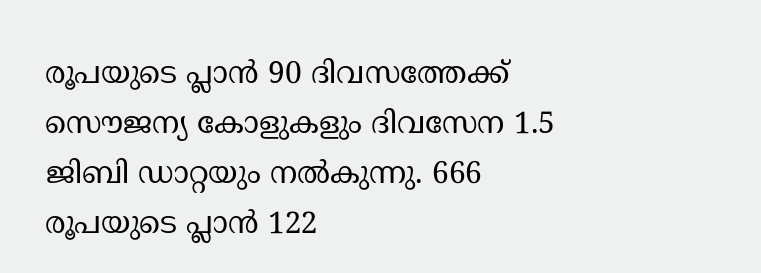രൂപയുടെ പ്ലാൻ 90 ദിവസത്തേക്ക് സൌജന്യ കോളുകളും ദിവസേന 1.5 ജിബി ഡാറ്റയും നൽകുന്നു. 666 രൂപയുടെ പ്ലാൻ 122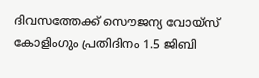ദിവസത്തേക്ക് സൌജന്യ വോയ്സ് കോളിംഗും പ്രതിദിനം 1.5 ജിബി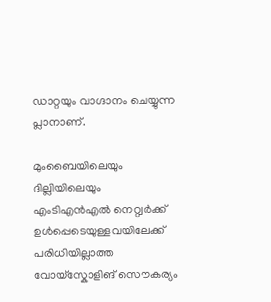ഡാറ്റയും വാഗ്ദാനം ചെയ്യുന്ന പ്ലാനാണ്.

മുംബൈയിലെയും ദില്ലിയിലെയും എംടിഎൻഎൽ നെറ്റ്വർക്ക് ഉൾപ്പെടെയുള്ളവയിലേക്ക് പരിധിയില്ലാത്ത വോയ്സ്കോളിങ് സൌകര്യം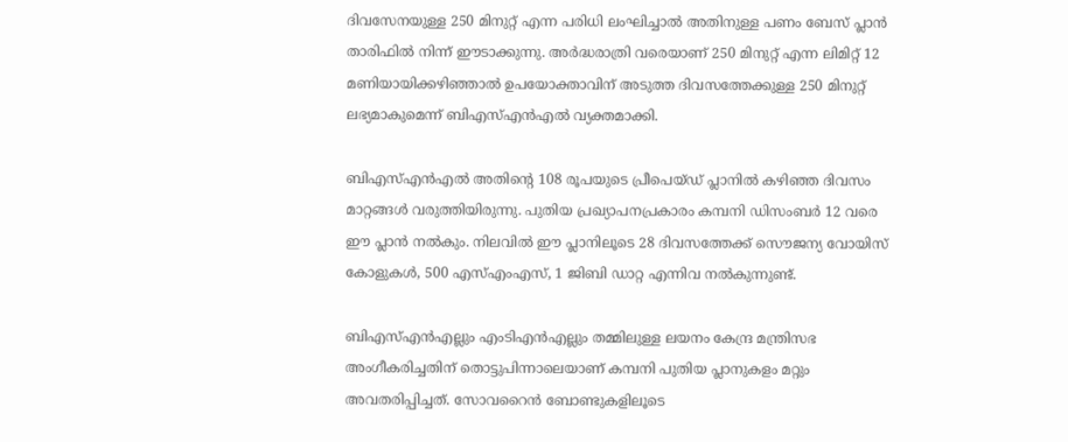ദിവസേനയുള്ള 250 മിനുറ്റ് എന്ന പരിധി ലംഘിച്ചാൽ അതിനുള്ള പണം ബേസ് പ്ലാൻ താരിഫിൽ നിന്ന് ഈടാക്കുന്നു. അർദ്ധരാത്രി വരെയാണ് 250 മിനുറ്റ് എന്ന ലിമിറ്റ് 12 മണിയായിക്കഴിഞ്ഞാൽ ഉപയോക്താവിന് അടുത്ത ദിവസത്തേക്കുള്ള 250 മിനുറ്റ് ലഭ്യമാകുമെന്ന് ബിഎസ്എൻഎൽ വ്യക്തമാക്കി.

ബിഎസ്എൻഎൽ അതിന്റെ 108 രൂപയുടെ പ്രീപെയ്ഡ് പ്ലാനിൽ കഴിഞ്ഞ ദിവസം മാറ്റങ്ങൾ വരുത്തിയിരുന്നു. പുതിയ പ്രഖ്യാപനപ്രകാരം കമ്പനി ഡിസംബർ 12 വരെ ഈ പ്ലാൻ നൽകും. നിലവിൽ ഈ പ്ലാനിലൂടെ 28 ദിവസത്തേക്ക് സൌജന്യ വോയിസ് കോളുകൾ, 500 എസ്എംഎസ്, 1 ജിബി ഡാറ്റ എന്നിവ നൽകുന്നുണ്ട്.

ബിഎസ്എൻഎല്ലും എംടിഎൻഎല്ലും തമ്മിലുള്ള ലയനം കേന്ദ്ര മന്ത്രിസഭ അംഗീകരിച്ചതിന് തൊട്ടുപിന്നാലെയാണ് കമ്പനി പുതിയ പ്ലാനുകളം മറ്റും അവതരിപ്പിച്ചത്. സോവറൈൻ ബോണ്ടുകളിലൂടെ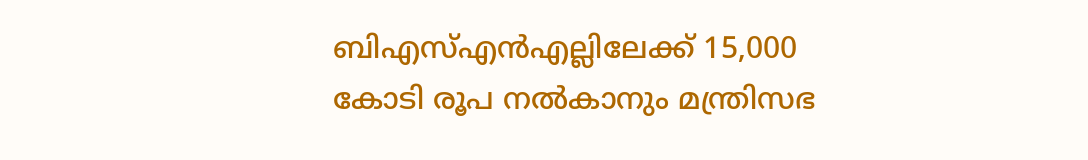ബിഎസ്എൻഎല്ലിലേക്ക് 15,000 കോടി രൂപ നൽകാനും മന്ത്രിസഭ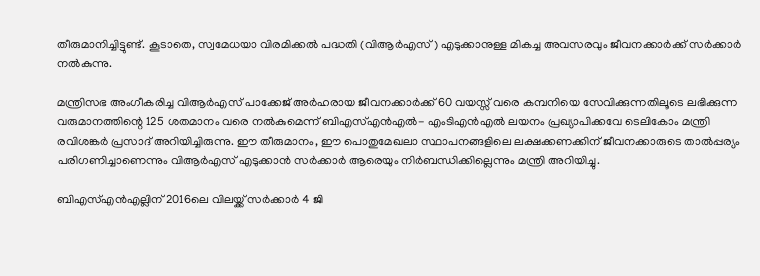തീരുമാനിച്ചിട്ടുണ്ട്. കൂടാതെ, സ്വമേധയാ വിരമിക്കൽ പദ്ധതി (വിആർഎസ്) എടുക്കാനുള്ള മികച്ച അവസരവും ജീവനക്കാർക്ക് സർക്കാർ നൽകുന്നു.

മന്ത്രിസഭ അംഗീകരിച്ച വിആർഎസ് പാക്കേജ് അർഹരായ ജീവനക്കാർക്ക് 60 വയസ്സ് വരെ കമ്പനിയെ സേവിക്കുന്നതിലൂടെ ലഭിക്കുന്ന വരുമാനത്തിന്റെ 125 ശതമാനം വരെ നൽകുമെന്ന് ബിഎസ്എൻഎൽ- എംടിഎൻഎൽ ലയനം പ്രഖ്യാപിക്കവേ ടെലികോം മന്ത്രി രവിശങ്കർ പ്രസാദ് അറിയിച്ചിരുന്നു. ഈ തീരുമാനം, ഈ പൊതുമേഖലാ സ്ഥാപനങ്ങളിലെ ലക്ഷക്കണക്കിന് ജീവനക്കാരുടെ താൽപ്പര്യം പരിഗണിച്ചാണെന്നും വിആർഎസ് എടുക്കാൻ സർക്കാർ ആരെയും നിർബന്ധിക്കില്ലെന്നും മന്ത്രി അറിയിച്ചു.

ബിഎസ്എൻഎല്ലിന് 2016ലെ വിലയ്ക്ക് സർക്കാർ 4 ജി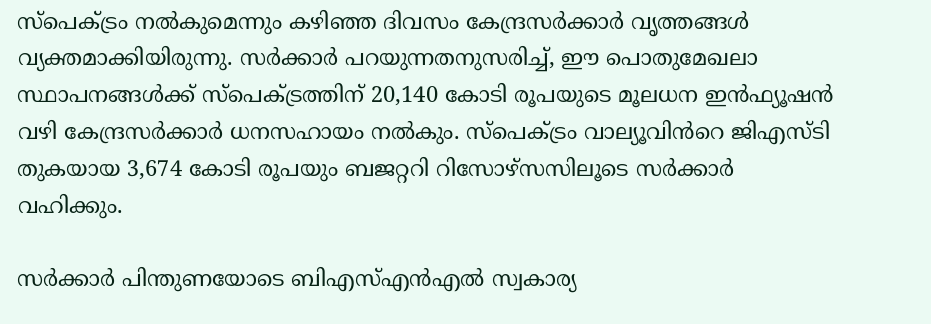സ്പെക്ട്രം നൽകുമെന്നും കഴിഞ്ഞ ദിവസം കേന്ദ്രസർക്കാർ വൃത്തങ്ങൾ വ്യക്തമാക്കിയിരുന്നു. സർക്കാർ പറയുന്നതനുസരിച്ച്, ഈ പൊതുമേഖലാ സ്ഥാപനങ്ങൾക്ക് സ്പെക്ട്രത്തിന് 20,140 കോടി രൂപയുടെ മൂലധന ഇൻഫ്യൂഷൻ വഴി കേന്ദ്രസർക്കാർ ധനസഹായം നൽകും. സ്പെക്ട്രം വാല്യൂവിൻറെ ജിഎസ്ടി തുകയായ 3,674 കോടി രൂപയും ബജറ്ററി റിസോഴ്സസിലൂടെ സർക്കാർ വഹിക്കും.

സർക്കാർ പിന്തുണയോടെ ബിഎസ്എൻഎൽ സ്വകാര്യ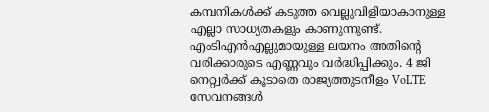കമ്പനികൾക്ക് കടുത്ത വെല്ലുവിളിയാകാനുള്ള എല്ലാ സാധ്യതകളും കാണുന്നുണ്ട്. എംടിഎൻഎല്ലുമായുള്ള ലയനം അതിന്റെ വരിക്കാരുടെ എണ്ണവും വർദ്ധിപ്പിക്കും. 4 ജി നെറ്റ്വർക്ക് കൂടാതെ രാജ്യത്തുടനീളം VoLTE സേവനങ്ങൾ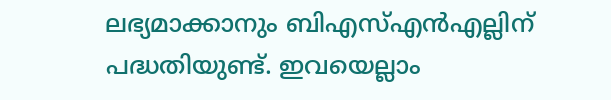ലഭ്യമാക്കാനും ബിഎസ്എൻഎല്ലിന് പദ്ധതിയുണ്ട്. ഇവയെല്ലാം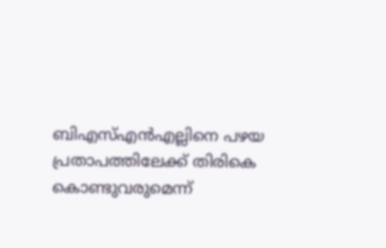ബിഎസ്എൻഎല്ലിനെ പഴയ പ്രതാപത്തിലേക്ക് തിരികെ കൊണ്ടുവരുമെന്ന്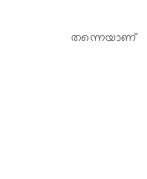തന്നെയാണ്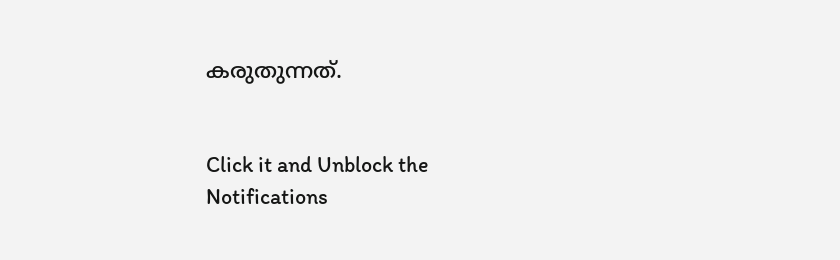കരുതുന്നത്.


Click it and Unblock the Notifications